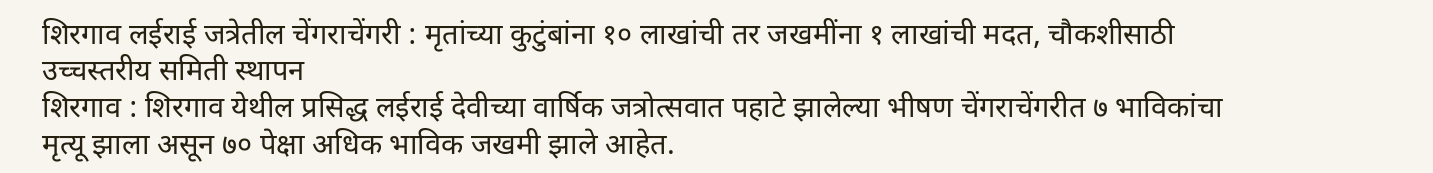शिरगाव लईराई जत्रेतील चेंगराचेंगरी : मृतांच्या कुटुंबांना १० लाखांची तर जखमींना १ लाखांची मदत, चौकशीसाठी उच्चस्तरीय समिती स्थापन
शिरगाव : शिरगाव येथील प्रसिद्ध लईराई देवीच्या वार्षिक जत्रोत्सवात पहाटे झालेल्या भीषण चेंगराचेंगरीत ७ भाविकांचा मृत्यू झाला असून ७० पेक्षा अधिक भाविक जखमी झाले आहेत.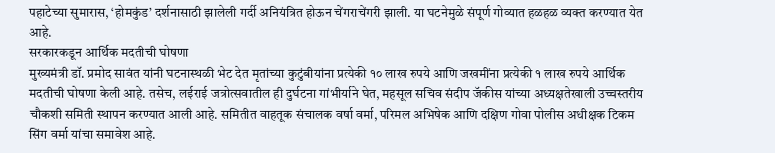पहाटेच्या सुमारास, ‘होमकुंड’ दर्शनासाठी झालेली गर्दी अनियंत्रित होऊन चेंगराचेंगरी झाली. या घटनेमुळे संपूर्ण गोव्यात हळहळ व्यक्त करण्यात येत आहे.
सरकारकडून आर्थिक मदतीची घोषणा
मुख्यमंत्री डॉ. प्रमोद सावंत यांनी घटनास्थळी भेट देत मृतांच्या कुटुंबीयांना प्रत्येकी १० लाख रुपये आणि जखमींना प्रत्येकी १ लाख रुपये आर्थिक मदतीची घोषणा केली आहे. तसेच, लईराई जत्रोत्सवातील ही दुर्घटना गांभीर्याने घेत, महसूल सचिव संदीप जॅकीस यांच्या अध्यक्षतेखाली उच्चस्तरीय चौकशी समिती स्थापन करण्यात आली आहे. समितीत वाहतूक संचालक वर्षा वर्मा, परिमल अभिषेक आणि दक्षिण गोवा पोलीस अधीक्षक टिकम सिंग वर्मा यांचा समावेश आहे.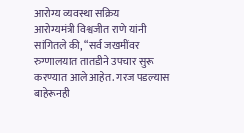आरोग्य व्यवस्था सक्रिय
आरोग्यमंत्री विश्वजीत राणे यांनी सांगितले की, “सर्व जखमींवर रुग्णालयात तातडीने उपचार सुरू करण्यात आले आहेत. गरज पडल्यास बाहेरूनही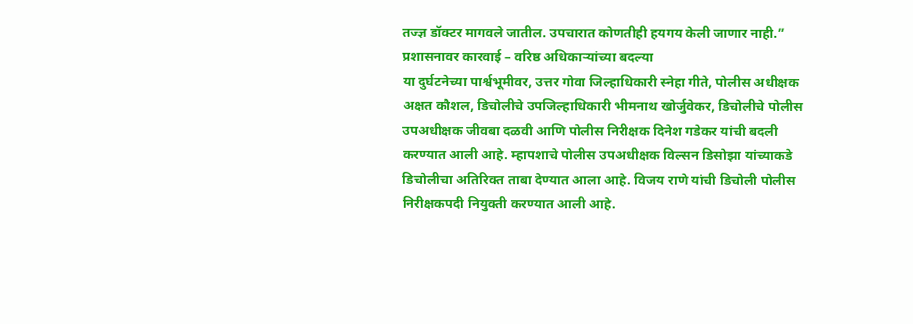तज्ज्ञ डॉक्टर मागवले जातील. उपचारात कोणतीही हयगय केली जाणार नाही.”
प्रशासनावर कारवाई – वरिष्ठ अधिकाऱ्यांच्या बदल्या
या दुर्घटनेच्या पार्श्वभूमीवर, उत्तर गोवा जिल्हाधिकारी स्नेहा गीते, पोलीस अधीक्षक अक्षत कौशल, डिचोलीचे उपजिल्हाधिकारी भीमनाथ खोर्जुवेकर, डिचोलीचे पोलीस उपअधीक्षक जीवबा दळवी आणि पोलीस निरीक्षक दिनेश गडेकर यांची बदली करण्यात आली आहे. म्हापशाचे पोलीस उपअधीक्षक विल्सन डिसोझा यांच्याकडे डिचोलीचा अतिरिक्त ताबा देण्यात आला आहे. विजय राणे यांची डिचोली पोलीस निरीक्षकपदी नियुक्ती करण्यात आली आहे.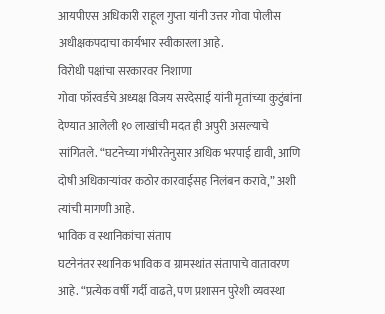आयपीएस अधिकारी राहूल गुप्ता यांनी उत्तर गोवा पोलीस अधीक्षकपदाचा कार्यभार स्वीकारला आहे.
विरोधी पक्षांचा सरकारवर निशाणा
गोवा फॉरवर्डचे अध्यक्ष विजय सरदेसाई यांनी मृतांच्या कुटुंबांना देण्यात आलेली १० लाखांची मदत ही अपुरी असल्याचे सांगितले. “घटनेच्या गंभीरतेनुसार अधिक भरपाई द्यावी, आणि दोषी अधिकाऱ्यांवर कठोर कारवाईसह निलंबन करावे,” अशी त्यांची मागणी आहे.
भाविक व स्थानिकांचा संताप
घटनेनंतर स्थानिक भाविक व ग्रामस्थांत संतापाचे वातावरण आहे. “प्रत्येक वर्षी गर्दी वाढते, पण प्रशासन पुरेशी व्यवस्था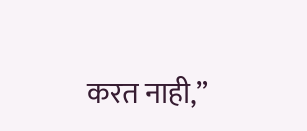करत नाही,”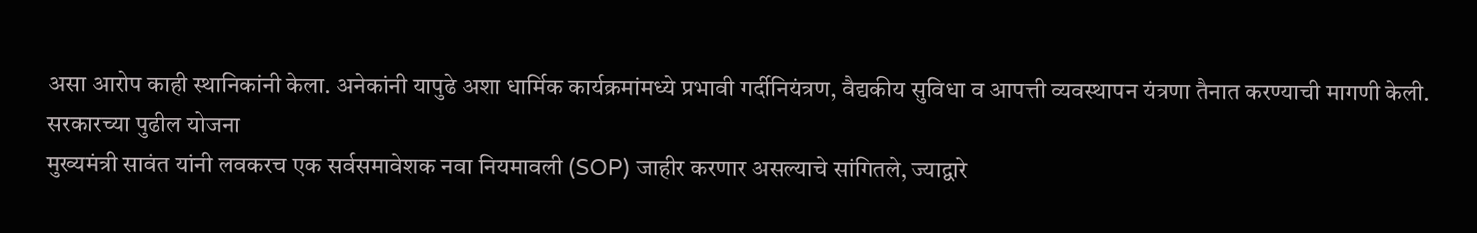असा आरोप काही स्थानिकांनी केला. अनेकांनी यापुढे अशा धार्मिक कार्यक्रमांमध्ये प्रभावी गर्दीनियंत्रण, वैद्यकीय सुविधा व आपत्ती व्यवस्थापन यंत्रणा तैनात करण्याची मागणी केली.
सरकारच्या पुढील योजना
मुख्यमंत्री सावंत यांनी लवकरच एक सर्वसमावेशक नवा नियमावली (SOP) जाहीर करणार असल्याचे सांगितले, ज्याद्वारे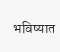भविष्यात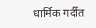धार्मिक गर्दीत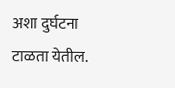अशा दुर्घटना टाळता येतील.